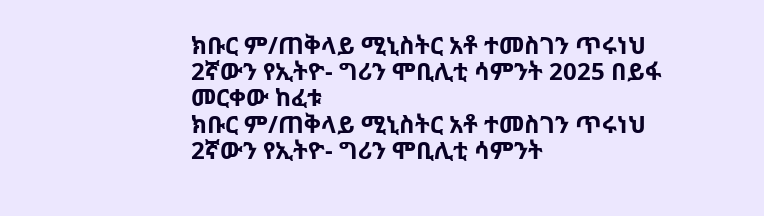ክቡር ም/ጠቅላይ ሚኒስትር አቶ ተመስገን ጥሩነህ 2ኛውን የኢትዮ- ግሪን ሞቢሊቲ ሳምንት 2025 በይፋ መርቀው ከፈቱ
ክቡር ም/ጠቅላይ ሚኒስትር አቶ ተመስገን ጥሩነህ 2ኛውን የኢትዮ- ግሪን ሞቢሊቲ ሳምንት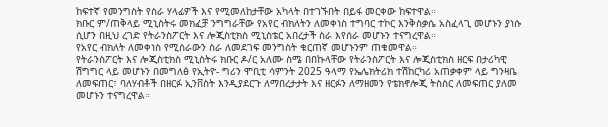ከፍተኛ የመንግስት የስራ ሃላፊዎች እና የሚመለከታቸው አካላት በተገኙበት በይፋ መርቀው ከፍተዋል።
ክቡር ም/ጠቅላይ ሚኒስትሩ መክፈቻ ንግግራቸው የአየር ብክለትን ለመቀነስ ተግባር ተኮር እንቅስቃሴ አስፈላጊ መሆኑን ያነሱ ሲሆን በዚህ ረገድ የትራንስፖርት እና ሎጂስቲክስ ሚኒስቴር አበረታች ስራ እየሰራ መሆኑን ተናግረዋል።
የአየር ብክለት ለመቀነስ የሚሰራውን ስራ ለመደገፍ መንግስት ቁርጠኛ መሆኑንም ጠቁመዋል።
የትራንስፖርት እና ሎጂስቲክስ ሚኒስትሩ ክቡር ዶ/ር አለሙ ስሜ በበኩላቸው የትራንስፖርት እና ሎጂስቲክስ ዘርፍ በታሪካዊ ሽግግር ላይ መሆኑን በመግለፅ የኢትዮ- ግሪን ሞቢቲ ሳምንት 2025 ዓላማ የኤሌክትሪክ ተሽከርካሪ አጠቃቀም ላይ ግንዛቤ ለመፍጠር፣ ባለሃብቶች በዘርፉ ኢንቨስት እንዲያደርጉ ለማበረታታት እና ዘርፉን ለማዘመን የቴክኖሎጂ ትስስር ለመፍጠር ያለመ መሆኑን ተናግረዋል።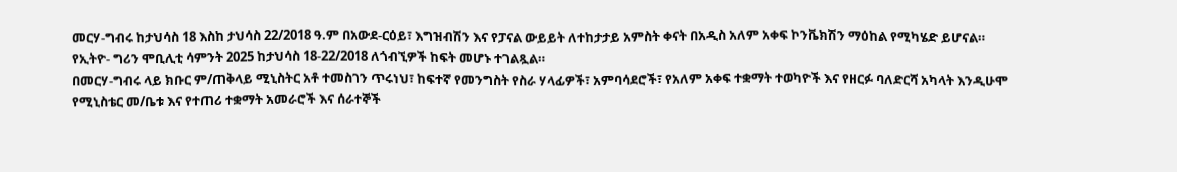መርሃ-ግብሩ ከታህሳስ 18 እስከ ታህሳስ 22/2018 ዓ.ም በአውደ-ርዕይ፣ እግዝብሽን እና የፓናል ውይይት ለተከታታይ አምስት ቀናት በአዲስ አለም አቀፍ ኮንቬክሽን ማዕከል የሚካሄድ ይሆናል።
የኢትዮ- ግሪን ሞቢሊቲ ሳምንት 2025 ከታህሳስ 18-22/2018 ለጎብኚዎች ከፍት መሆኑ ተገልጿል።
በመርሃ-ግብሩ ላይ ክቡር ም/ጠቅላይ ሚኒስትር አቶ ተመስገን ጥሩነህ፣ ከፍተኛ የመንግስት የስራ ሃላፊዎች፣ አምባሳደሮች፣ የአለም አቀፍ ተቋማት ተወካዮች እና የዘርፉ ባለድርሻ አካላት እንዲሁሞ የሚኒስቴር መ/ቤቱ እና የተጠሪ ተቋማት አመራሮች እና ሰራተኞች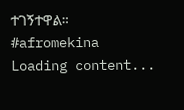ተገኝተዋል።
#afromekina
Loading content...